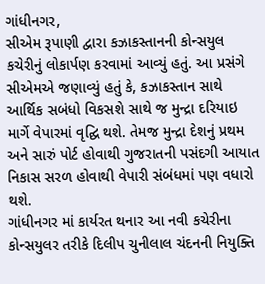ગાંધીનગર,
સીએમ રૂપાણી દ્વારા કઝાકસ્તાનની કોન્સયુલ કચેરીનું લોકાર્પણ કરવામાં આવ્યું હતું. આ પ્રસંગે સીએમએ જણાવ્યું હતું કે, કઝાકસ્તાન સાથે આર્થિક સબંધો વિકસશે સાથે જ મુન્દ્રા દરિયાઇ માર્ગે વેપારમાં વૃદ્ઘિ થશે. તેમજ મુન્દ્રા દેશનું પ્રથમ અને સારું પોર્ટ હોવાથી ગુજરાતની પસંદગી આયાત નિકાસ સરળ હોવાથી વેપારી સંબંધમાં પણ વધારો થશે.
ગાંધીનગર માં કાર્યરત થનાર આ નવી કચેરીના કોન્સયુલર તરીકે દિલીપ ચુનીલાલ ચંદનની નિયુક્તિ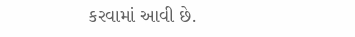કરવામાં આવી છે.